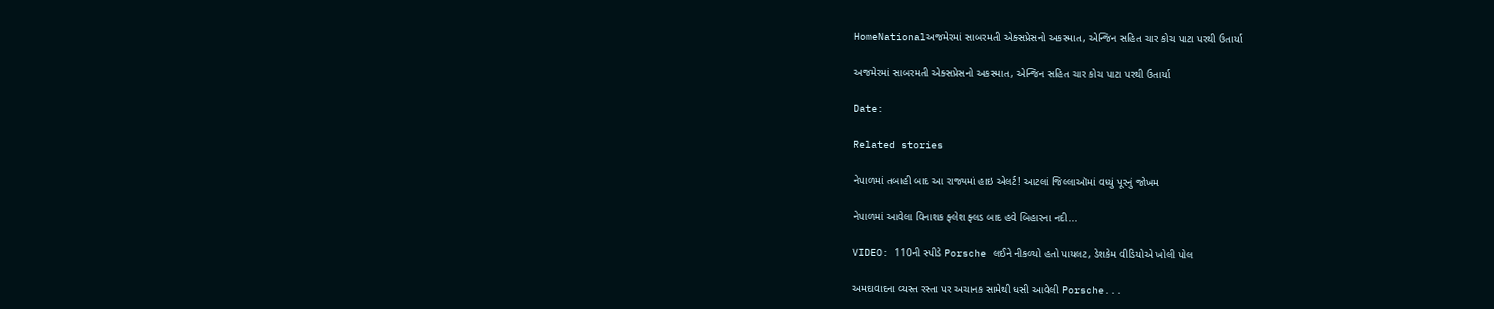HomeNationalઅજમેરમાં સાબરમતી એક્સપ્રેસનો અકસ્માત, એન્જિન સહિત ચાર કોચ પાટા પરથી ઉતાર્યા

અજમેરમાં સાબરમતી એક્સપ્રેસનો અકસ્માત, એન્જિન સહિત ચાર કોચ પાટા પરથી ઉતાર્યા

Date:

Related stories

નેપાળમાં તબાહી બાદ આ રાજ્યમાં હાઇ એલર્ટ! આટલાં જિલ્લાઑમાં વધ્યું પૂરનું જોખમ

નેપાળમાં આવેલા વિનાશક ફ્લેશ ફ્લડ બાદ હવે બિહારના નદી...

VIDEO: 110ની સ્પીડે Porsche લઈને નીકળ્યો હતો પાયલટ, ડેશકેમ વીડિયોએ ખોલી પોલ

અમદાવાદના વ્યસ્ત રસ્તા પર અચાનક સામેથી ધસી આવેલી Porsche...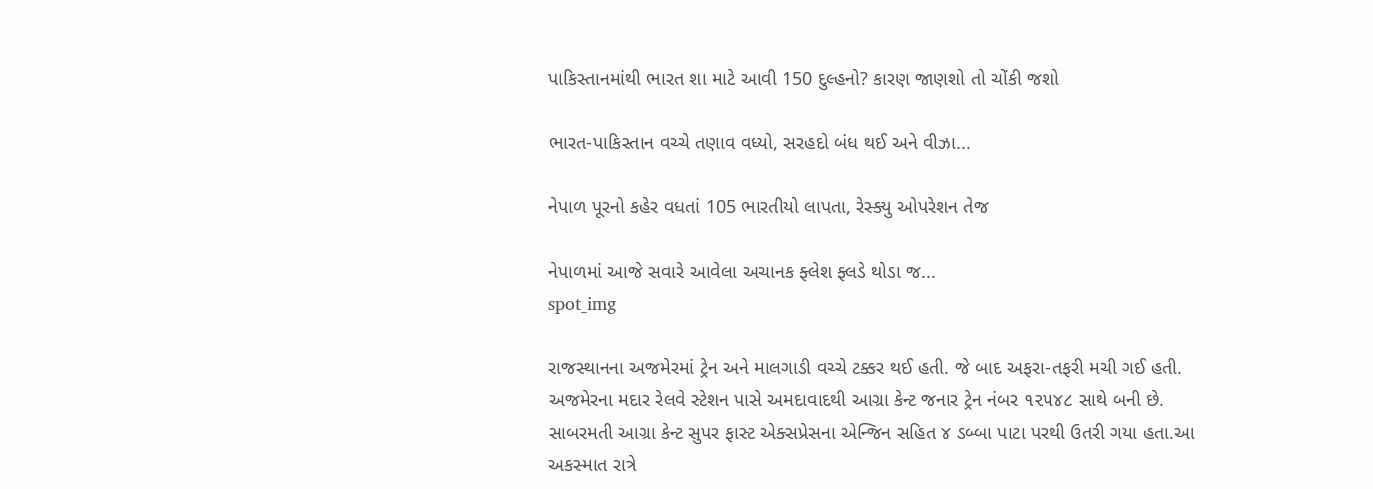પાકિસ્તાનમાંથી ભારત શા માટે આવી 150 દુલ્હનો? કારણ જાણશો તો ચોંકી જશો

ભારત-પાકિસ્તાન વચ્ચે તણાવ વધ્યો, સરહદો બંધ થઈ અને વીઝા...

નેપાળ પૂરનો કહેર વધતાં 105 ભારતીયો લાપતા, રેસ્ક્યુ ઓપરેશન તેજ

નેપાળમાં આજે સવારે આવેલા અચાનક ફ્લેશ ફ્લડે થોડા જ...
spot_img

રાજસ્થાનના અજમેરમાં ટ્રેન અને માલગાડી વચ્ચે ટક્કર થઈ હતી. જે બાદ અફરા-તફરી મચી ગઈ હતી. અજમેરના મદાર રેલવે સ્ટેશન પાસે અમદાવાદથી આગ્રા કેન્ટ જનાર ટ્રેન નંબર ૧૨૫૪૮ સાથે બની છે. સાબરમતી આગ્રા કેન્ટ સુપર ફાસ્ટ એક્સપ્રેસના એન્જિન સહિત ૪ ડબ્બા પાટા પરથી ઉતરી ગયા હતા.આ અકસ્માત રાત્રે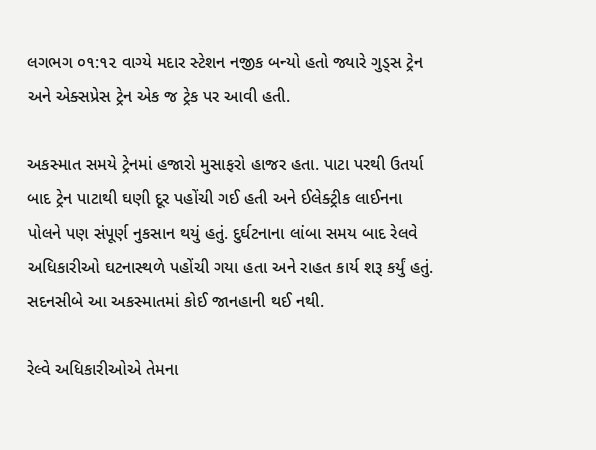લગભગ ૦૧:૧૨ વાગ્યે મદાર સ્ટેશન નજીક બન્યો હતો જ્યારે ગુડ્સ ટ્રેન અને એક્સપ્રેસ ટ્રેન એક જ ટ્રેક પર આવી હતી.

અકસ્માત સમયે ટ્રેનમાં હજારો મુસાફરો હાજર હતા. પાટા પરથી ઉતર્યા બાદ ટ્રેન પાટાથી ઘણી દૂર પહોંચી ગઈ હતી અને ઈલેક્ટ્રીક લાઈનના પોલને પણ સંપૂર્ણ નુકસાન થયું હતું. દુર્ઘટનાના લાંબા સમય બાદ રેલવે અધિકારીઓ ઘટનાસ્થળે પહોંચી ગયા હતા અને રાહત કાર્ય શરૂ કર્યું હતું. સદનસીબે આ અકસ્માતમાં કોઈ જાનહાની થઈ નથી.

રેલ્વે અધિકારીઓએ તેમના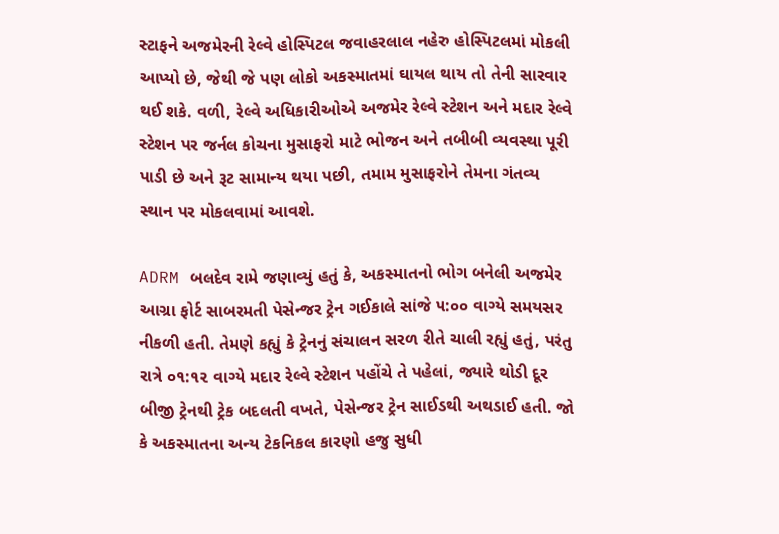સ્ટાફને અજમેરની રેલ્વે હોસ્પિટલ જવાહરલાલ નહેરુ હોસ્પિટલમાં મોકલી આપ્યો છે, જેથી જે પણ લોકો અકસ્માતમાં ઘાયલ થાય તો તેની સારવાર થઈ શકે. વળી, રેલ્વે અધિકારીઓએ અજમેર રેલ્વે સ્ટેશન અને મદાર રેલ્વે સ્ટેશન પર જર્નલ કોચના મુસાફરો માટે ભોજન અને તબીબી વ્યવસ્થા પૂરી પાડી છે અને રૂટ સામાન્ય થયા પછી, તમામ મુસાફરોને તેમના ગંતવ્ય સ્થાન પર મોકલવામાં આવશે.

ADRM બલદેવ રામે જણાવ્યું હતું કે, અકસ્માતનો ભોગ બનેલી અજમેર આગ્રા ફોર્ટ સાબરમતી પેસેન્જર ટ્રેન ગઈકાલે સાંજે ૫:૦૦ વાગ્યે સમયસર નીકળી હતી. તેમણે કહ્યું કે ટ્રેનનું સંચાલન સરળ રીતે ચાલી રહ્યું હતું, પરંતુ રાત્રે ૦૧:૧૨ વાગ્યે મદાર રેલ્વે સ્ટેશન પહોંચે તે પહેલાં, જ્યારે થોડી દૂર બીજી ટ્રેનથી ટ્રેક બદલતી વખતે, પેસેન્જર ટ્રેન સાઈડથી અથડાઈ હતી. જો કે અકસ્માતના અન્ય ટેકનિકલ કારણો હજુ સુધી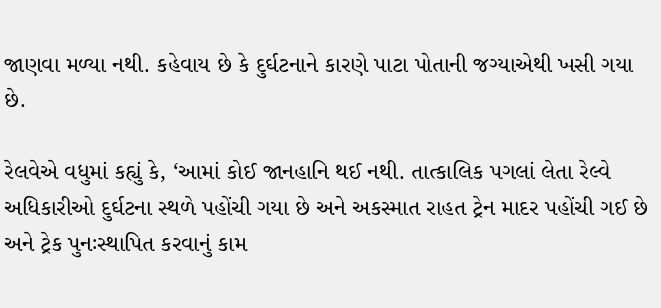જાણવા મળ્યા નથી. કહેવાય છે કે દુર્ઘટનાને કારણે પાટા પોતાની જગ્યાએથી ખસી ગયા છે.

રેલવેએ વધુમાં કહ્યું કે, ‘આમાં કોઈ જાનહાનિ થઈ નથી. તાત્કાલિક પગલાં લેતા રેલ્વે અધિકારીઓ દુર્ઘટના સ્થળે પહોંચી ગયા છે અને અકસ્માત રાહત ટ્રેન માદર પહોંચી ગઈ છે અને ટ્રેક પુનઃસ્થાપિત કરવાનું કામ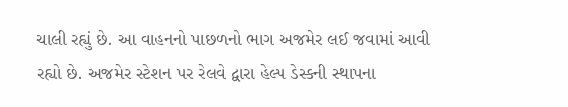ચાલી રહ્યું છે. આ વાહનનો પાછળનો ભાગ અજમેર લઈ જવામાં આવી રહ્યો છે. અજમેર સ્ટેશન પર રેલવે દ્વારા હેલ્પ ડેસ્કની સ્થાપના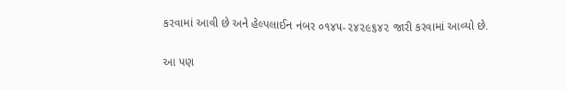કરવામાં આવી છે અને હેલ્પલાઈન નંબર ૦૧૪૫-૨૪૨૯૬૪૨ જારી કરવામાં આવ્યો છે.

આ પણ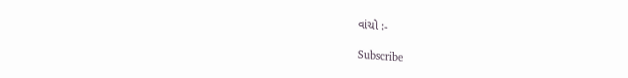વાંચો :-

Subscribe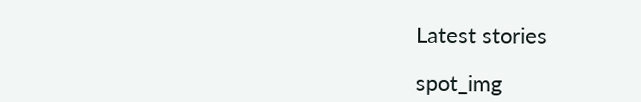Latest stories

spot_img